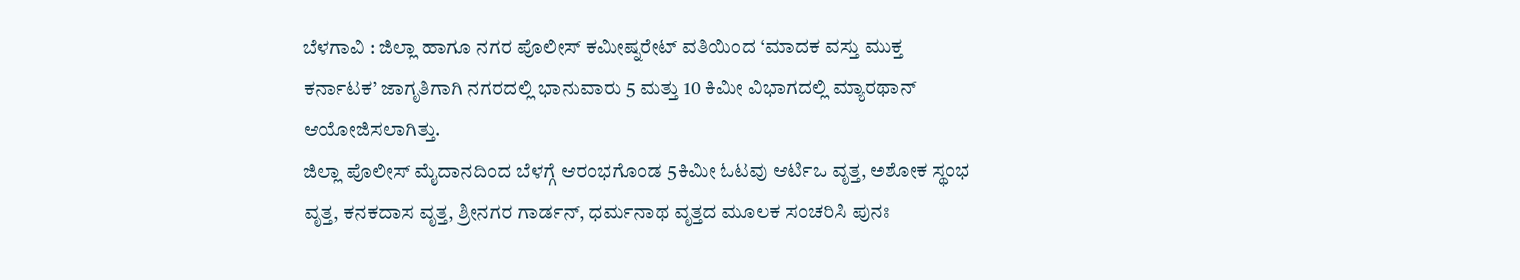ಬೆಳಗಾವಿ : ಜಿಲ್ಲಾ ಹಾಗೂ ನಗರ ಪೊಲೀಸ್ ಕಮೀಷ್ನರೇಟ್ ವತಿಯಿಂದ ‘ಮಾದಕ ವಸ್ತು ಮುಕ್ತ ಕರ್ನಾಟಕ’ ಜಾಗೃತಿಗಾಗಿ ನಗರದಲ್ಲಿ ಭಾನುವಾರು 5 ಮತ್ತು 10 ಕಿಮೀ ವಿಭಾಗದಲ್ಲಿ ಮ್ಯಾರಥಾನ್ ಆಯೋಜಿಸಲಾಗಿತ್ತು.
ಜಿಲ್ಲಾ ಪೊಲೀಸ್ ಮೈದಾನದಿಂದ ಬೆಳಗ್ಗೆ ಆರಂಭಗೊಂಡ 5ಕಿಮೀ ಓಟವು ಆರ್ಟಿಒ ವೃತ್ತ, ಅಶೋಕ ಸ್ಥಂಭ ವೃತ್ತ, ಕನಕದಾಸ ವೃತ್ತ, ಶ್ರೀನಗರ ಗಾರ್ಡನ್, ಧರ್ಮನಾಥ ವೃತ್ತದ ಮೂಲಕ ಸಂಚರಿಸಿ ಪುನಃ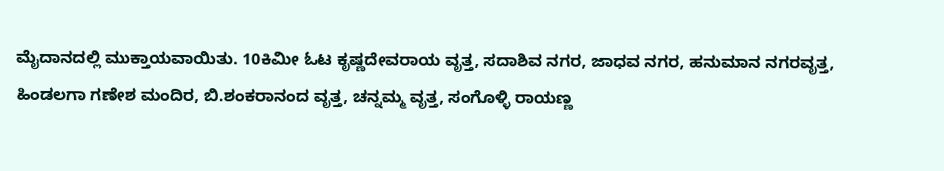ಮೈದಾನದಲ್ಲಿ ಮುಕ್ತಾಯವಾಯಿತು. 10ಕಿಮೀ ಓಟ ಕೃಷ್ಣದೇವರಾಯ ವೃತ್ತ, ಸದಾಶಿವ ನಗರ, ಜಾಧವ ನಗರ, ಹನುಮಾನ ನಗರವೃತ್ತ, ಹಿಂಡಲಗಾ ಗಣೇಶ ಮಂದಿರ, ಬಿ.ಶಂಕರಾನಂದ ವೃತ್ತ, ಚನ್ನಮ್ಮ ವೃತ್ತ, ಸಂಗೊಳ್ಳಿ ರಾಯಣ್ಣ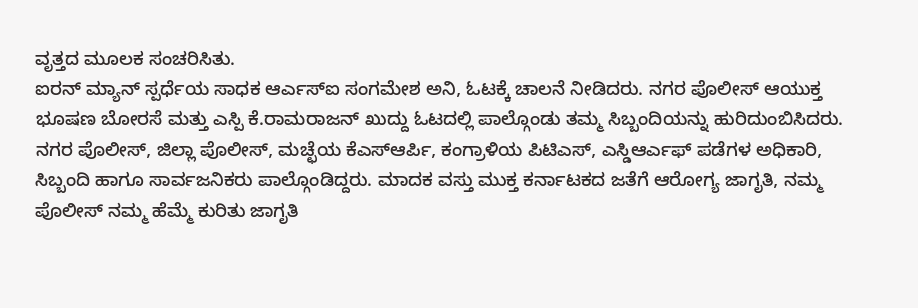ವೃತ್ತದ ಮೂಲಕ ಸಂಚರಿಸಿತು.
ಐರನ್ ಮ್ಯಾನ್ ಸ್ಪರ್ಧೆಯ ಸಾಧಕ ಆರ್ಎಸ್ಐ ಸಂಗಮೇಶ ಅನಿ, ಓಟಕ್ಕೆ ಚಾಲನೆ ನೀಡಿದರು. ನಗರ ಪೊಲೀಸ್ ಆಯುಕ್ತ ಭೂಷಣ ಬೋರಸೆ ಮತ್ತು ಎಸ್ಪಿ ಕೆ.ರಾಮರಾಜನ್ ಖುದ್ದು ಓಟದಲ್ಲಿ ಪಾಲ್ಗೊಂಡು ತಮ್ಮ ಸಿಬ್ಬಂದಿಯನ್ನು ಹುರಿದುಂಬಿಸಿದರು.
ನಗರ ಪೊಲೀಸ್, ಜಿಲ್ಲಾ ಪೊಲೀಸ್, ಮಚ್ಛೆಯ ಕೆಎಸ್ಆರ್ಪಿ, ಕಂಗ್ರಾಳಿಯ ಪಿಟಿಎಸ್, ಎಸ್ಡಿಆರ್ಎಫ್ ಪಡೆಗಳ ಅಧಿಕಾರಿ, ಸಿಬ್ಬಂದಿ ಹಾಗೂ ಸಾರ್ವಜನಿಕರು ಪಾಲ್ಗೊಂಡಿದ್ದರು. ಮಾದಕ ವಸ್ತು ಮುಕ್ತ ಕರ್ನಾಟಕದ ಜತೆಗೆ ಆರೋಗ್ಯ ಜಾಗೃತಿ, ನಮ್ಮ ಪೊಲೀಸ್ ನಮ್ಮ ಹೆಮ್ಮೆ ಕುರಿತು ಜಾಗೃತಿ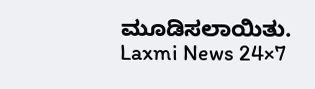ಮೂಡಿಸಲಾಯಿತು.
Laxmi News 24×7